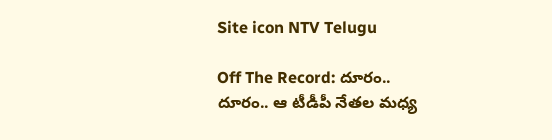Site icon NTV Telugu

Off The Record: దూరం.. దూరం.. ఆ టీడీపీ నేతల మధ్య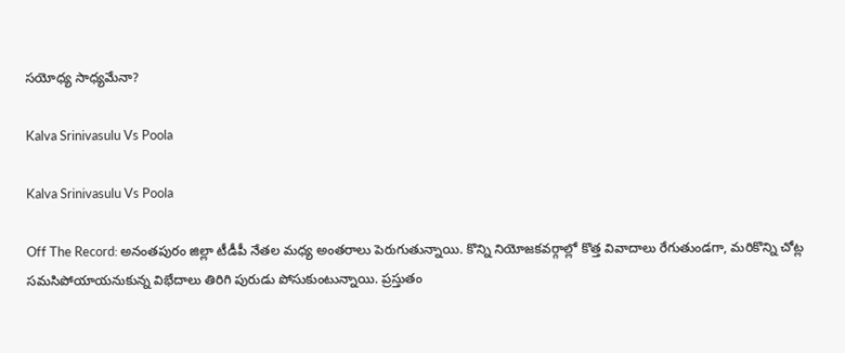సయోధ్య సాధ్యమేనా?

Kalva Srinivasulu Vs Poola

Kalva Srinivasulu Vs Poola

Off The Record: అనంతపురం జిల్లా టీడీపీ నేతల మధ్య అంతరాలు పెరుగుతున్నాయి. కొన్ని నియోజకవర్గాల్లో కొత్త వివాదాలు రేగుతుండగా, మరికొన్ని చోట్ల సమసిపోయాయనుకున్న విభేదాలు తిరిగి పురుడు పోసుకుంటున్నాయి. ప్రస్తుతం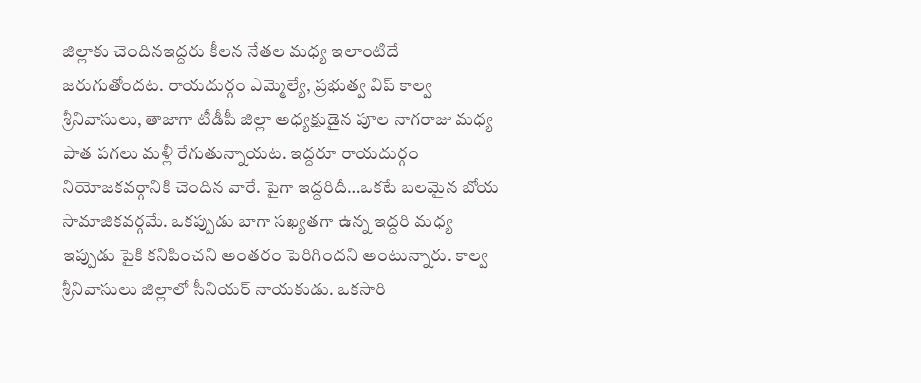జిల్లాకు చెందినఇద్దరు కీలన నేతల మధ్య ఇలాంటిదే జరుగుతోందట. రాయదుర్గం ఎమ్మెల్యే, ప్రభుత్వ విప్ కాల్వ శ్రీనివాసులు, తాజాగా టీడీపీ జిల్లా అధ్యక్షుడైన పూల నాగరాజు మధ్య పాత పగలు మళ్లీ రేగుతున్నాయట. ఇద్దరూ రాయదుర్గం నియోజకవర్గానికి చెందిన వారే. పైగా ఇద్దరిదీ…ఒకటే బలమైన బోయ సామాజికవర్గమే. ఒకప్పుడు బాగా సఖ్యతగా ఉన్న ఇద్దరి మధ్య ఇప్పుడు పైకి కనిపించని అంతరం పెరిగిందని అంటున్నారు. కాల్వ శ్రీనివాసులు జిల్లాలో సీనియర్ నాయకుడు. ఒకసారి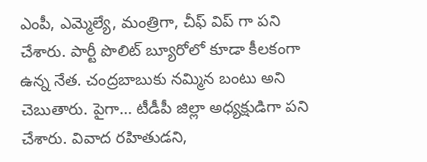ఎంపీ, ఎమ్మెల్యే, మంత్రిగా, చీఫ్ విప్ గా పని చేశారు. పార్టీ పొలిట్ బ్యూరోలో కూడా కీలకంగా ఉన్న నేత. చంద్రబాబుకు నమ్మిన బంటు అని చెబుతారు. పైగా… టీడీపీ జిల్లా అధ్యక్షుడిగా పని చేశారు. వివాద రహితుడని,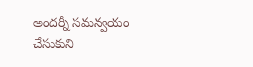అందర్నీ సమన్వయం చేసుకుని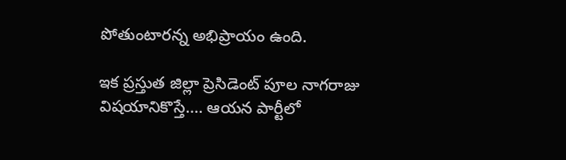పోతుంటారన్న అభిప్రాయం ఉంది.

ఇక ప్రస్తుత జిల్లా ప్రెసిడెంట్‌ పూల నాగరాజు విషయానికొస్తే…. ఆయన పార్టీలో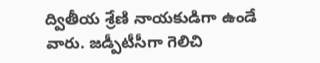ద్వితీయ శ్రేణి నాయకుడిగా ఉండే వారు. జడ్పీటీసీగా గెలిచి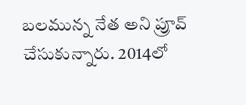బలమున్న నేత అని ప్రూవ్ చేసుకున్నారు. 2014లో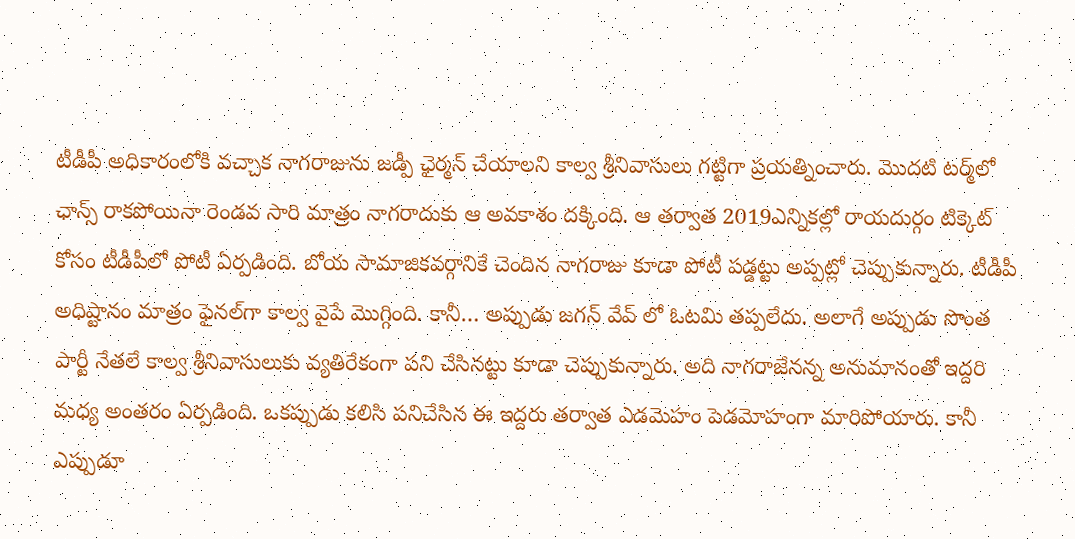టీడీపీ అధికారంలోకి వచ్చాక నాగరాజును జడ్పీ ఛైర్మన్ చేయాలని కాల్వ శ్రీనివాసులు గట్టిగా ప్రయత్నించారు. మొదటి టర్మ్‌లో ఛాన్స్ రాకపోయినా రెండవ సారి మాత్రం నాగరాదుకు ఆ అవకాశం దక్కింది. ఆ తర్వాత 2019ఎన్నికల్లో రాయదుర్గం టిక్కెట్‌ కోసం టీడీపీలో పోటీ ఏర్పడింది. బోయ సామాజికవర్గానికే చెందిన నాగరాజు కూడా పోటీ పడ్డట్టు అప్పట్లో చెప్పుకున్నారు. టీడీపీ అధిష్టానం మాత్రం ఫైనల్‌గా కాల్వ వైపే మొగ్గింది. కానీ… అప్పుడు జగన్ వేవ్ లో ఓటమి తప్పలేదు. అలాగే అప్పుడు సొంత పార్టీ నేతలే కాల్వ శ్రీనివాసులుకు వ్యతిరేకంగా పని చేసినట్టు కూడా చెప్పుకున్నారు. అది నాగరాజేనన్న అనుమానంతో ఇద్దరి మధ్య అంతరం ఏర్పడింది. ఒకప్పుడు కలిసి పనిచేసిన ఈ ఇద్దరు తర్వాత ఎడమెహం పెడమోహంగా మారిపోయారు. కానీ ఎప్పుడూ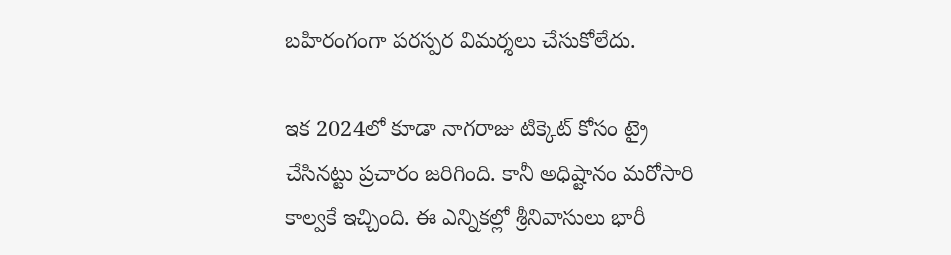బహిరంగంగా పరస్పర విమర్శలు చేసుకోలేదు.

ఇక 2024లో కూడా నాగరాజు టిక్కెట్‌ కోసం ట్రై చేసినట్టు ప్రచారం జరిగింది. కానీ అధిష్టానం మరోసారి కాల్వకే ఇచ్చింది. ఈ ఎన్నికల్లో శ్రీనివాసులు భారీ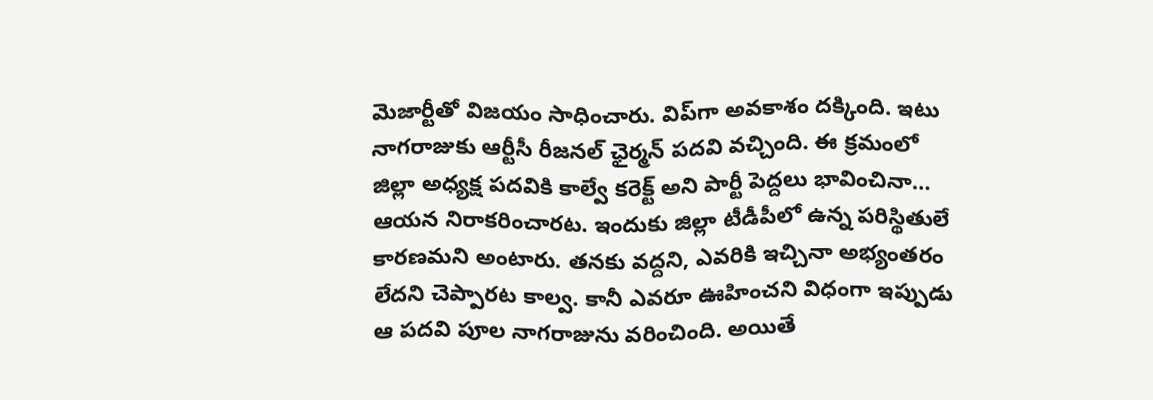మెజార్టీతో విజయం సాధించారు. విప్‌గా అవకాశం దక్కింది. ఇటు నాగరాజుకు ఆర్టీసీ రీజనల్ ఛైర్మన్ పదవి వచ్చింది. ఈ క్రమంలో జిల్లా అధ్యక్ష పదవికి కాల్వే కరెక్ట్‌ అని పార్టీ పెద్దలు భావించినా… ఆయన నిరాకరించారట. ఇందుకు జిల్లా టీడీపీలో ఉన్న పరిస్థితులే కారణమని అంటారు. తనకు వద్దని, ఎవరికి ఇచ్చినా అభ్యంతరం లేదని చెప్పారట కాల్వ. కానీ ఎవరూ ఊహించని విధంగా ఇప్పుడు ఆ పదవి పూల నాగరాజును వరించింది. అయితే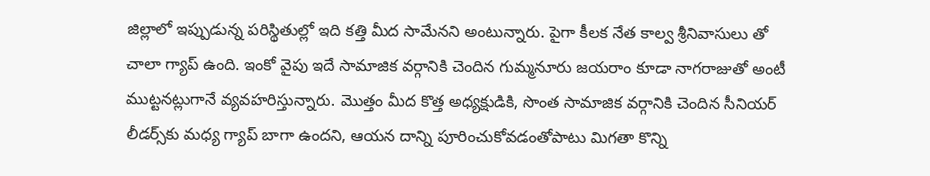జిల్లాలో ఇప్పుడున్న పరిస్థితుల్లో ఇది కత్తి మీద సామేనని అంటున్నారు. పైగా కీలక నేత కాల్వ శ్రీనివాసులు తో చాలా గ్యాప్ ఉంది. ఇంకో వైపు ఇదే సామాజిక వర్గానికి చెందిన గుమ్మనూరు జయరాం కూడా నాగరాజుతో అంటీ ముట్టనట్లుగానే వ్యవహరిస్తున్నారు. మొత్తం మీద కొత్త అధ్యక్షుడికి, సొంత సామాజిక వర్గానికి చెందిన సీనియర్‌ లీడర్స్‌కు మధ్య గ్యాప్‌ బాగా ఉందని, ఆయన దాన్ని పూరించుకోవడంతోపాటు మిగతా కొన్ని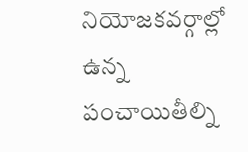నియోజకవర్గాల్లో ఉన్న పంచాయితీల్ని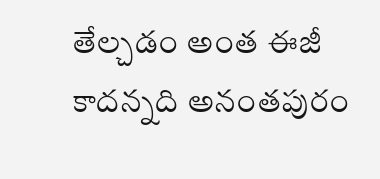తేల్చడం అంత ఈజీ కాదన్నది అనంతపురం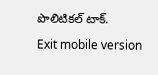పొలిటికల్‌ టాక్‌.

Exit mobile version